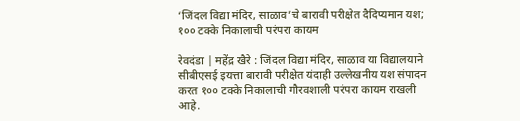‘जिंदल विद्या मंदिर, साळाव’चे बारावी परीक्षेत दैदिप्यमान यश; १०० टक्के निकालाची परंपरा कायम

रेवदंडा | महेंद्र खैरे : जिंदल विद्या मंदिर, साळाव या विद्यालयाने सीबीएसई इयत्ता बारावी परीक्षेत यंदाही उल्लेखनीय यश संपादन करत १०० टक्के निकालाची गौरवशाली परंपरा कायम राखली आहे.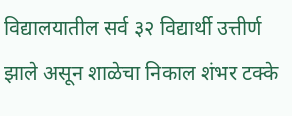विद्यालयातील सर्व ३२ विद्यार्थी उत्तीर्ण झाले असून शाळेचा निकाल शंभर टक्के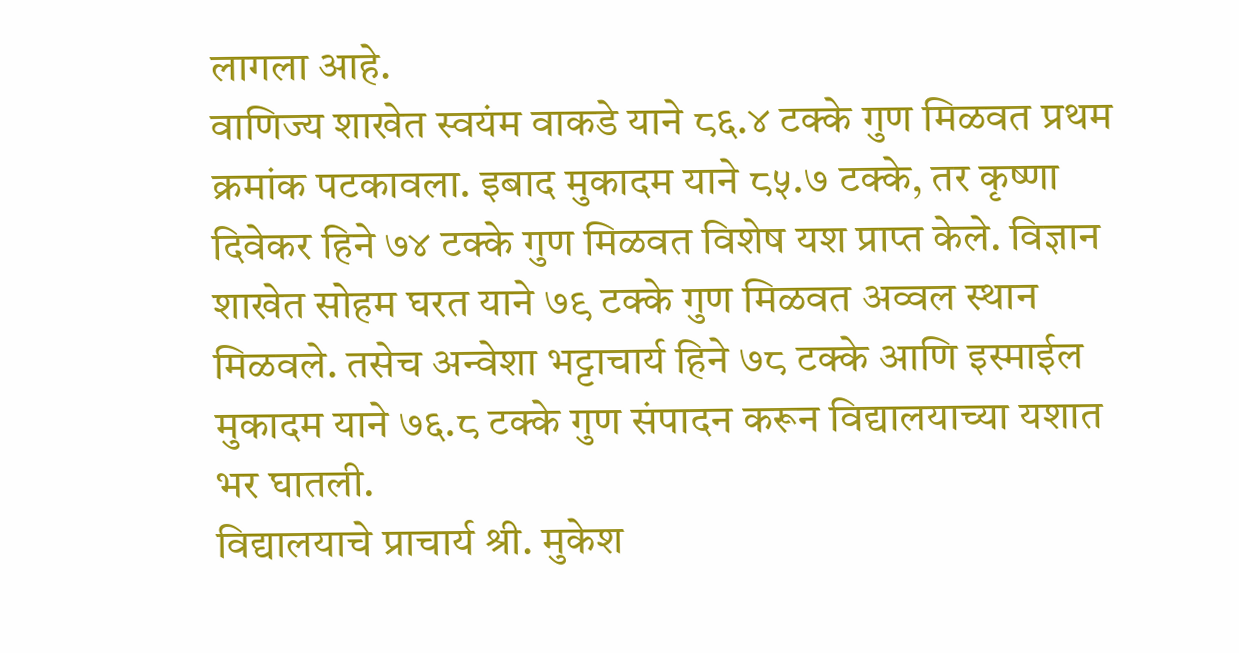लागला आहे.
वाणिज्य शाखेत स्वयंम वाकडे याने ८६.४ टक्के गुण मिळवत प्रथम क्रमांक पटकावला. इबाद मुकादम याने ८५.७ टक्के, तर कृष्णा दिवेकर हिने ७४ टक्के गुण मिळवत विशेष यश प्राप्त केले. विज्ञान शाखेत सोहम घरत याने ७९ टक्के गुण मिळवत अव्वल स्थान मिळवले. तसेच अन्वेशा भट्टाचार्य हिने ७८ टक्के आणि इस्माईल मुकादम याने ७६.८ टक्के गुण संपादन करून विद्यालयाच्या यशात भर घातली.
विद्यालयाचे प्राचार्य श्री. मुकेश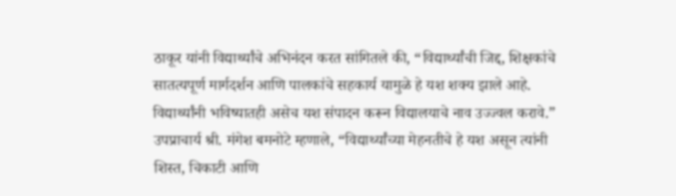ठाकूर यांनी विद्यार्थ्यांचे अभिनंदन करत सांगितले की, “विद्यार्थ्यांची जिद्द, शिक्षकांचे सातत्यपूर्ण मार्गदर्शन आणि पालकांचे सहकार्य यामुळे हे यश शक्य झाले आहे. विद्यार्थ्यांनी भविष्यातही असेच यश संपादन करून विद्यालयाचे नाव उज्ज्वल करावे.”
उपप्राचार्य श्री. मंगेश बमनोटे म्हणाले, “विद्यार्थ्यांच्या मेहनतीचे हे यश असून त्यांनी शिस्त, चिकाटी आणि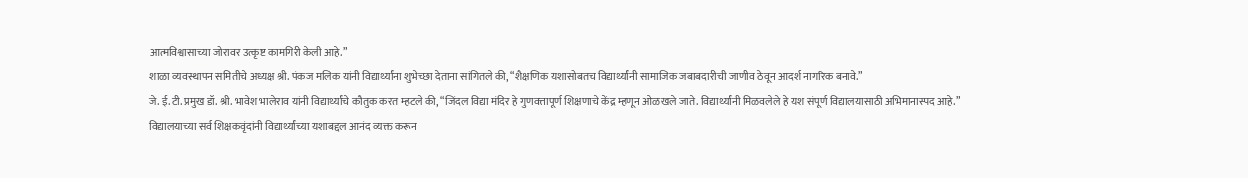आत्मविश्वासाच्या जोरावर उत्कृष्ट कामगिरी केली आहे.”
शाळा व्यवस्थापन समितीचे अध्यक्ष श्री. पंकज मलिक यांनी विद्यार्थ्यांना शुभेच्छा देताना सांगितले की, “शैक्षणिक यशासोबतच विद्यार्थ्यांनी सामाजिक जबाबदारीची जाणीव ठेवून आदर्श नागरिक बनावे.”
जे. ई. टी. प्रमुख डॉ. श्री. भावेश भालेराव यांनी विद्यार्थ्यांचे कौतुक करत म्हटले की, “जिंदल विद्या मंदिर हे गुणवत्तापूर्ण शिक्षणाचे केंद्र म्हणून ओळखले जाते. विद्यार्थ्यांनी मिळवलेले हे यश संपूर्ण विद्यालयासाठी अभिमानास्पद आहे.”
विद्यालयाच्या सर्व शिक्षकवृंदांनी विद्यार्थ्यांच्या यशाबद्दल आनंद व्यक्त करून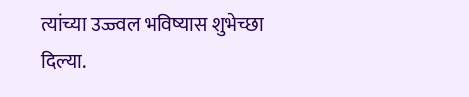त्यांच्या उज्ज्वल भविष्यास शुभेच्छा दिल्या.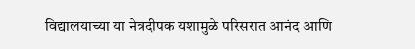विद्यालयाच्या या नेत्रदीपक यशामुळे परिसरात आनंद आणि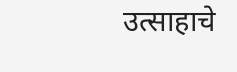उत्साहाचे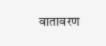वातावरण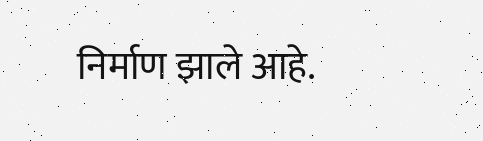निर्माण झाले आहे.